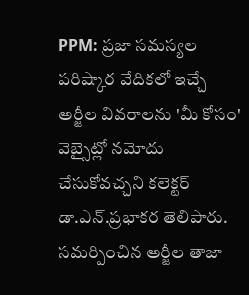PPM: ప్రజా సమస్యల పరిష్కార వేదికలో ఇచ్చే అర్జీల వివరాలను 'మీ కోసం' వెబ్సైట్లో నమోదు చేసుకోవచ్చని కలెక్టర్ డా.ఎన్.ప్రభాకర తెలిపారు. సమర్పించిన అర్జీల తాజా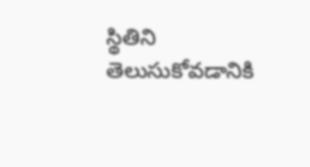స్థితిని తెలుసుకోవడానికి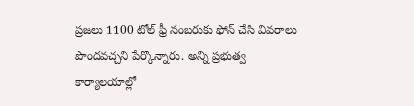ప్రజలు 1100 టోల్ ఫ్రీ నంబరుకు ఫోన్ చేసి వివరాలు పొందవచ్చని పేర్కొన్నారు. అన్ని ప్రభుత్వ కార్యాలయాల్లో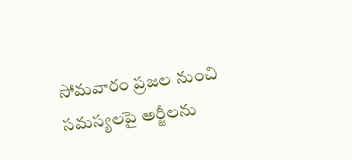సోమవారం ప్రజల నుంచి సమస్యలపై అర్జీలను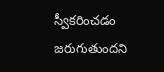స్వీకరించడం జరుగుతుందని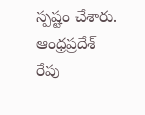స్పష్టం చేశారు.
ఆంధ్రప్రదేశ్
రేపు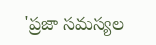'ప్రజా సమస్యల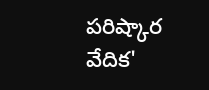పరిష్కార వేదిక'